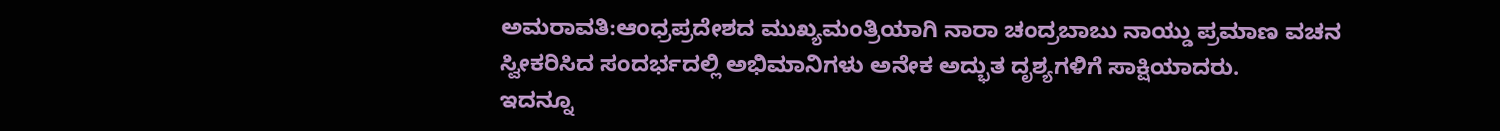ಅಮರಾವತಿ:ಆಂಧ್ರಪ್ರದೇಶದ ಮುಖ್ಯಮಂತ್ರಿಯಾಗಿ ನಾರಾ ಚಂದ್ರಬಾಬು ನಾಯ್ಡು ಪ್ರಮಾಣ ವಚನ ಸ್ವೀಕರಿಸಿದ ಸಂದರ್ಭದಲ್ಲಿ ಅಭಿಮಾನಿಗಳು ಅನೇಕ ಅದ್ಭುತ ದೃಶ್ಯಗಳಿಗೆ ಸಾಕ್ಷಿಯಾದರು.
ಇದನ್ನೂ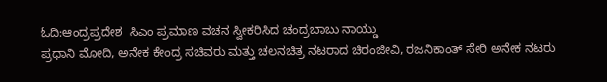ಓದಿ:ಆಂದ್ರಪ್ರದೇಶ  ಸಿಎಂ ಪ್ರಮಾಣ ವಚನ ಸ್ವೀಕರಿಸಿದ ಚಂದ್ರಬಾಬು ನಾಯ್ಡು
ಪ್ರಧಾನಿ ಮೋದಿ, ಅನೇಕ ಕೇಂದ್ರ ಸಚಿವರು ಮತ್ತು ಚಲನಚಿತ್ರ ನಟರಾದ ಚಿರಂಜೀವಿ, ರಜನಿಕಾಂತ್ ಸೇರಿ ಅನೇಕ ನಟರು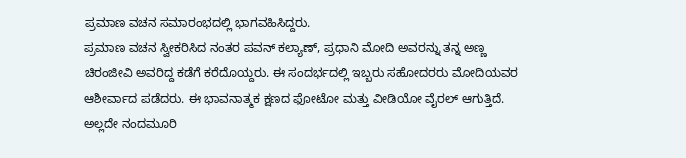ಪ್ರಮಾಣ ವಚನ ಸಮಾರಂಭದಲ್ಲಿ ಭಾಗವಹಿಸಿದ್ದರು.
ಪ್ರಮಾಣ ವಚನ ಸ್ವೀಕರಿಸಿದ ನಂತರ ಪವನ್ ಕಲ್ಯಾಣ್, ಪ್ರಧಾನಿ ಮೋದಿ ಅವರನ್ನು ತನ್ನ ಅಣ್ಣ ಚಿರಂಜೀವಿ ಅವರಿದ್ದ ಕಡೆಗೆ ಕರೆದೊಯ್ದರು. ಈ ಸಂದರ್ಭದಲ್ಲಿ ಇಬ್ಬರು ಸಹೋದರರು ಮೋದಿಯವರ ಆಶೀರ್ವಾದ ಪಡೆದರು. ಈ ಭಾವನಾತ್ಮಕ ಕ್ಷಣದ ಫೋಟೋ ಮತ್ತು ವೀಡಿಯೋ ವೈರಲ್ ಆಗುತ್ತಿದೆ.
ಅಲ್ಲದೇ ನಂದಮೂರಿ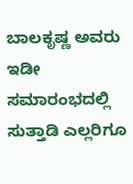ಬಾಲಕೃಷ್ಣ ಅವರು ಇಡೀ ಸಮಾರಂಭದಲ್ಲಿ ಸುತ್ತಾಡಿ ಎಲ್ಲರಿಗೂ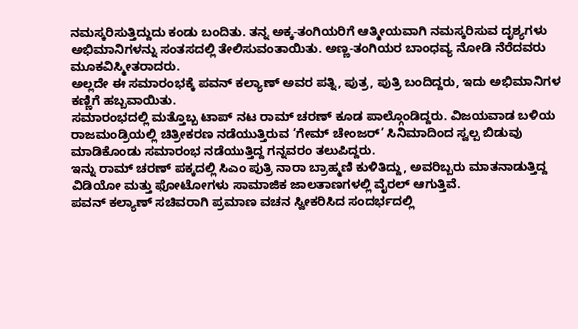ನಮಸ್ಕರಿಸುತ್ತಿದ್ದುದು ಕಂಡು ಬಂದಿತು. ತನ್ನ ಅಕ್ಕ-ತಂಗಿಯರಿಗೆ ಆತ್ಮೀಯವಾಗಿ ನಮಸ್ಕರಿಸುವ ದೃಶ್ಯಗಳು ಅಭಿಮಾನಿಗಳನ್ನು ಸಂತಸದಲ್ಲಿ ತೇಲಿಸುವಂತಾಯಿತು. ಅಣ್ಣ-ತಂಗಿಯರ ಬಾಂಧವ್ಯ ನೋಡಿ ನೆರೆದವರು ಮೂಕವಿಸ್ಮೀತರಾದರು.
ಅಲ್ಲದೇ ಈ ಸಮಾರಂಭಕ್ಕೆ ಪವನ್ ಕಲ್ಯಾಣ್ ಅವರ ಪತ್ನಿ, ಪುತ್ರ, ಪುತ್ರಿ ಬಂದಿದ್ದರು, ಇದು ಅಭಿಮಾನಿಗಳ ಕಣ್ಣಿಗೆ ಹಬ್ಬವಾಯಿತು.
ಸಮಾರಂಭದಲ್ಲಿ ಮತ್ತೊಬ್ಬ ಟಾಪ್ ನಟ ರಾಮ್ ಚರಣ್ ಕೂಡ ಪಾಲ್ಗೊಂಡಿದ್ದರು. ವಿಜಯವಾಡ ಬಳಿಯ ರಾಜಮಂಡ್ರಿಯಲ್ಲಿ ಚಿತ್ರೀಕರಣ ನಡೆಯುತ್ತಿರುವ ‘ಗೇಮ್ ಚೇಂಜರ್’ ಸಿನಿಮಾದಿಂದ ಸ್ವಲ್ಪ ಬಿಡುವು ಮಾಡಿಕೊಂಡು ಸಮಾರಂಭ ನಡೆಯುತ್ತಿದ್ದ ಗನ್ನವರಂ ತಲುಪಿದ್ದರು.
ಇನ್ನು ರಾಮ್ ಚರಣ್ ಪಕ್ಕದಲ್ಲಿ ಸಿಎಂ ಪುತ್ರಿ ನಾರಾ ಬ್ರಾಹ್ಮಣಿ ಕುಳಿತಿದ್ದು, ಅವರಿಬ್ಬರು ಮಾತನಾಡುತ್ತಿದ್ದ ವಿಡಿಯೋ ಮತ್ತು ಫೋಟೋಗಳು ಸಾಮಾಜಿಕ ಜಾಲತಾಣಗಳಲ್ಲಿ ವೈರಲ್ ಆಗುತ್ತಿವೆ.
ಪವನ್ ಕಲ್ಯಾಣ್ ಸಚಿವರಾಗಿ ಪ್ರಮಾಣ ವಚನ ಸ್ವೀಕರಿಸಿದ ಸಂದರ್ಭದಲ್ಲಿ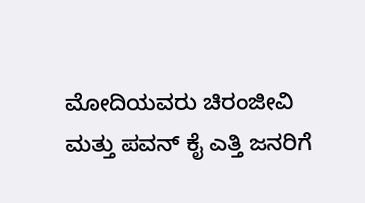ಮೋದಿಯವರು ಚಿರಂಜೀವಿ ಮತ್ತು ಪವನ್ ಕೈ ಎತ್ತಿ ಜನರಿಗೆ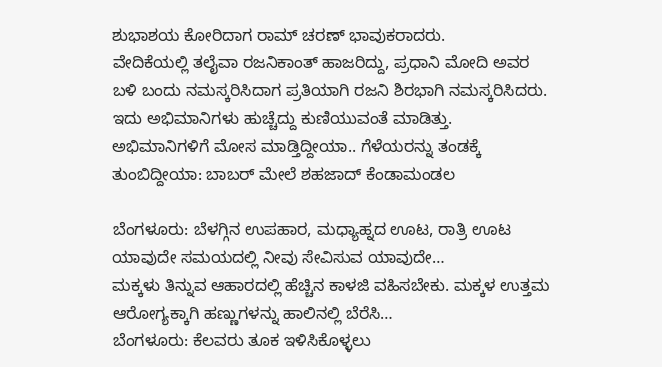ಶುಭಾಶಯ ಕೋರಿದಾಗ ರಾಮ್ ಚರಣ್ ಭಾವುಕರಾದರು.
ವೇದಿಕೆಯಲ್ಲಿ ತಲೈವಾ ರಜನಿಕಾಂತ್ ಹಾಜರಿದ್ದು, ಪ್ರಧಾನಿ ಮೋದಿ ಅವರ ಬಳಿ ಬಂದು ನಮಸ್ಕರಿಸಿದಾಗ ಪ್ರತಿಯಾಗಿ ರಜನಿ ಶಿರಭಾಗಿ ನಮಸ್ಕರಿಸಿದರು. ಇದು ಅಭಿಮಾನಿಗಳು ಹುಚ್ಚೆದ್ದು ಕುಣಿಯುವಂತೆ ಮಾಡಿತ್ತು.
ಅಭಿಮಾನಿಗಳಿಗೆ ಮೋಸ ಮಾಡ್ತಿದ್ದೀಯಾ.. ಗೆಳೆಯರನ್ನು ತಂಡಕ್ಕೆ ತುಂಬಿದ್ದೀಯಾ: ಬಾಬರ್ ಮೇಲೆ ಶಹಜಾದ್ ಕೆಂಡಾಮಂಡಲ

ಬೆಂಗಳೂರು: ಬೆಳಗ್ಗಿನ ಉಪಹಾರ, ಮಧ್ಯಾಹ್ನದ ಊಟ, ರಾತ್ರಿ ಊಟ ಯಾವುದೇ ಸಮಯದಲ್ಲಿ ನೀವು ಸೇವಿಸುವ ಯಾವುದೇ…
ಮಕ್ಕಳು ತಿನ್ನುವ ಆಹಾರದಲ್ಲಿ ಹೆಚ್ಚಿನ ಕಾಳಜಿ ವಹಿಸಬೇಕು. ಮಕ್ಕಳ ಉತ್ತಮ ಆರೋಗ್ಯಕ್ಕಾಗಿ ಹಣ್ಣುಗಳನ್ನು ಹಾಲಿನಲ್ಲಿ ಬೆರೆಸಿ…
ಬೆಂಗಳೂರು: ಕೆಲವರು ತೂಕ ಇಳಿಸಿಕೊಳ್ಳಲು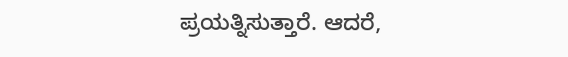ಪ್ರಯತ್ನಿಸುತ್ತಾರೆ. ಆದರೆ,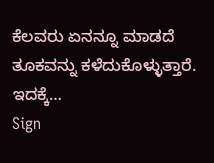ಕೆಲವರು ಏನನ್ನೂ ಮಾಡದೆ ತೂಕವನ್ನು ಕಳೆದುಕೊಳ್ಳುತ್ತಾರೆ. ಇದಕ್ಕೆ…
Sign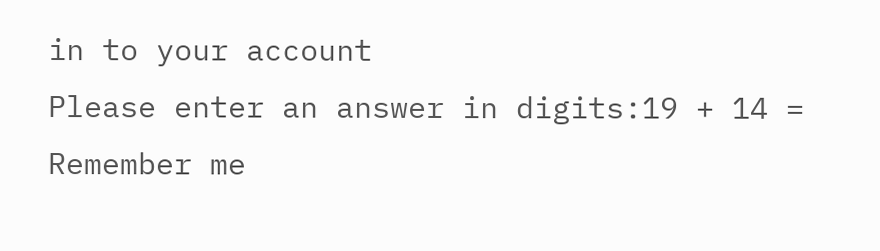in to your account
Please enter an answer in digits:19 + 14 =
Remember me